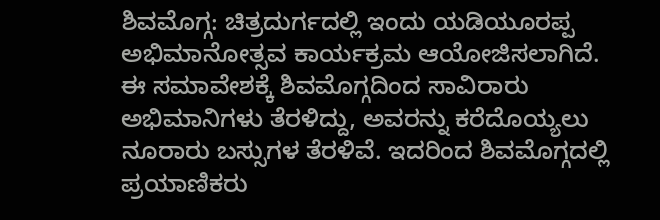ಶಿವಮೊಗ್ಗ: ಚಿತ್ರದುರ್ಗದಲ್ಲಿ ಇಂದು ಯಡಿಯೂರಪ್ಪ ಅಭಿಮಾನೋತ್ಸವ ಕಾರ್ಯಕ್ರಮ ಆಯೋಜಿಸಲಾಗಿದೆ. ಈ ಸಮಾವೇಶಕ್ಕೆ ಶಿವಮೊಗ್ಗದಿಂದ ಸಾವಿರಾರು ಅಭಿಮಾನಿಗಳು ತೆರಳಿದ್ದು, ಅವರನ್ನು ಕರೆದೊಯ್ಯಲು ನೂರಾರು ಬಸ್ಸುಗಳ ತೆರಳಿವೆ. ಇದರಿಂದ ಶಿವಮೊಗ್ಗದಲ್ಲಿ ಪ್ರಯಾಣಿಕರು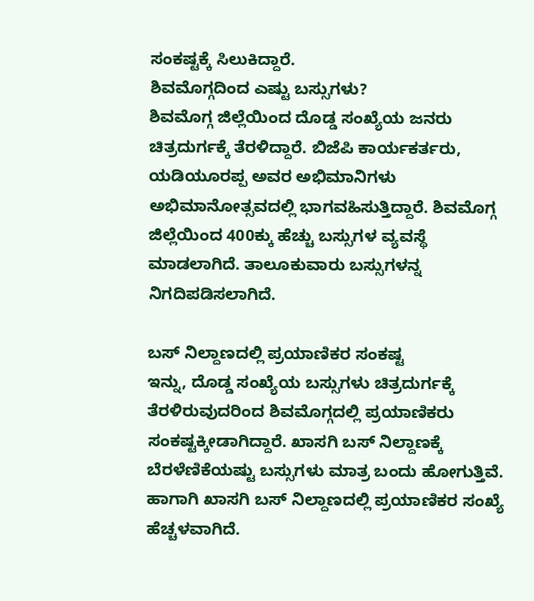ಸಂಕಷ್ಟಕ್ಕೆ ಸಿಲುಕಿದ್ದಾರೆ.
ಶಿವಮೊಗ್ಗದಿಂದ ಎಷ್ಟು ಬಸ್ಸುಗಳು?
ಶಿವಮೊಗ್ಗ ಜಿಲ್ಲೆಯಿಂದ ದೊಡ್ಡ ಸಂಖ್ಯೆಯ ಜನರು ಚಿತ್ರದುರ್ಗಕ್ಕೆ ತೆರಳಿದ್ದಾರೆ. ಬಿಜೆಪಿ ಕಾರ್ಯಕರ್ತರು, ಯಡಿಯೂರಪ್ಪ ಅವರ ಅಭಿಮಾನಿಗಳು ಅಭಿಮಾನೋತ್ಸವದಲ್ಲಿ ಭಾಗವಹಿಸುತ್ತಿದ್ದಾರೆ. ಶಿವಮೊಗ್ಗ ಜಿಲ್ಲೆಯಿಂದ 400ಕ್ಕು ಹೆಚ್ಚು ಬಸ್ಸುಗಳ ವ್ಯವಸ್ಥೆ ಮಾಡಲಾಗಿದೆ. ತಾಲೂಕುವಾರು ಬಸ್ಸುಗಳನ್ನ ನಿಗದಿಪಡಿಸಲಾಗಿದೆ.

ಬಸ್ ನಿಲ್ದಾಣದಲ್ಲಿ ಪ್ರಯಾಣಿಕರ ಸಂಕಷ್ಟ
ಇನ್ನು, ದೊಡ್ಡ ಸಂಖ್ಯೆಯ ಬಸ್ಸುಗಳು ಚಿತ್ರದುರ್ಗಕ್ಕೆ ತೆರಳಿರುವುದರಿಂದ ಶಿವಮೊಗ್ಗದಲ್ಲಿ ಪ್ರಯಾಣಿಕರು ಸಂಕಷ್ಟಕ್ಕೀಡಾಗಿದ್ದಾರೆ. ಖಾಸಗಿ ಬಸ್ ನಿಲ್ದಾಣಕ್ಕೆ ಬೆರಳೆಣಿಕೆಯಷ್ಟು ಬಸ್ಸುಗಳು ಮಾತ್ರ ಬಂದು ಹೋಗುತ್ತಿವೆ. ಹಾಗಾಗಿ ಖಾಸಗಿ ಬಸ್ ನಿಲ್ದಾಣದಲ್ಲಿ ಪ್ರಯಾಣಿಕರ ಸಂಖ್ಯೆ ಹೆಚ್ಚಳವಾಗಿದೆ.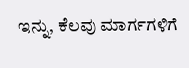ಇನ್ನು, ಕೆಲವು ಮಾರ್ಗಗಳಿಗೆ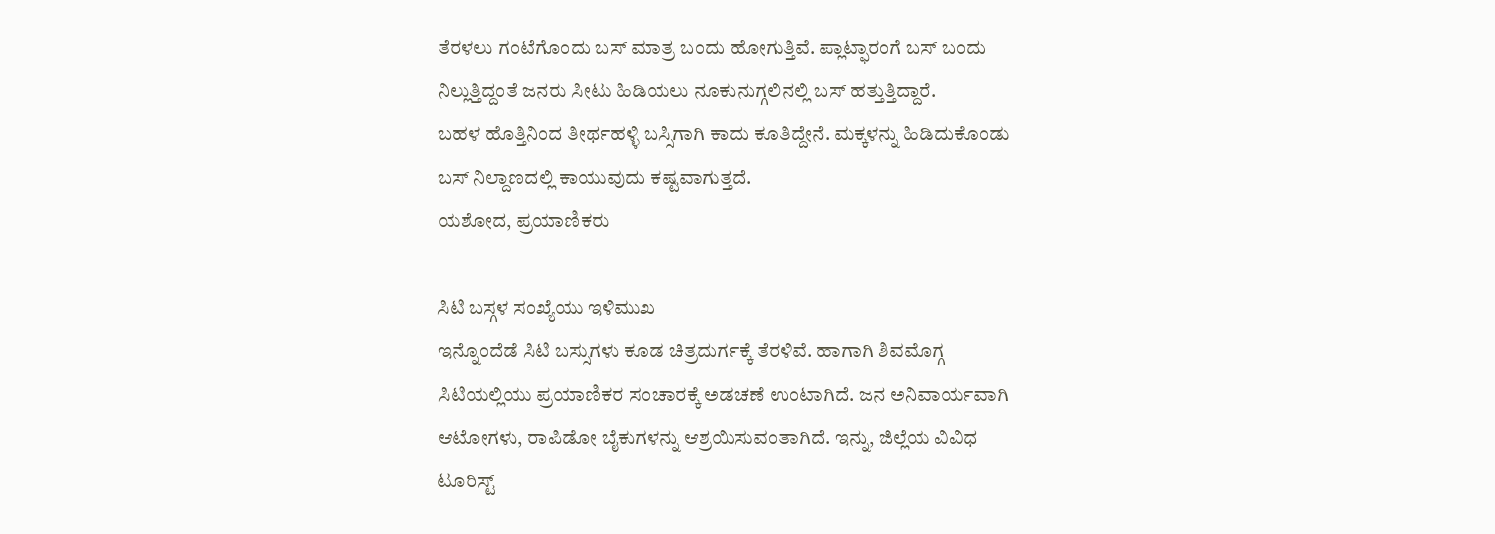ತೆರಳಲು ಗಂಟೆಗೊಂದು ಬಸ್ ಮಾತ್ರ ಬಂದು ಹೋಗುತ್ತಿವೆ. ಪ್ಲಾಟ್ಫಾರಂಗೆ ಬಸ್ ಬಂದು ನಿಲ್ಲುತ್ತಿದ್ದಂತೆ ಜನರು ಸೀಟು ಹಿಡಿಯಲು ನೂಕುನುಗ್ಗಲಿನಲ್ಲಿ ಬಸ್ ಹತ್ತುತ್ತಿದ್ದಾರೆ.
ಬಹಳ ಹೊತ್ತಿನಿಂದ ತೀರ್ಥಹಳ್ಳಿ ಬಸ್ಸಿಗಾಗಿ ಕಾದು ಕೂತಿದ್ದೇನೆ. ಮಕ್ಕಳನ್ನು ಹಿಡಿದುಕೊಂಡು ಬಸ್ ನಿಲ್ದಾಣದಲ್ಲಿ ಕಾಯುವುದು ಕಷ್ಟವಾಗುತ್ತದೆ.
ಯಶೋದ, ಪ್ರಯಾಣಿಕರು

ಸಿಟಿ ಬಸ್ಗಳ ಸಂಖ್ಯೆಯು ಇಳಿಮುಖ
ಇನ್ನೊಂದೆಡೆ ಸಿಟಿ ಬಸ್ಸುಗಳು ಕೂಡ ಚಿತ್ರದುರ್ಗಕ್ಕೆ ತೆರಳಿವೆ. ಹಾಗಾಗಿ ಶಿವಮೊಗ್ಗ ಸಿಟಿಯಲ್ಲಿಯು ಪ್ರಯಾಣಿಕರ ಸಂಚಾರಕ್ಕೆ ಅಡಚಣೆ ಉಂಟಾಗಿದೆ. ಜನ ಅನಿವಾರ್ಯವಾಗಿ ಆಟೋಗಳು, ರಾಪಿಡೋ ಬೈಕುಗಳನ್ನು ಆಶ್ರಯಿಸುವಂತಾಗಿದೆ. ಇನ್ನು, ಜಿಲ್ಲೆಯ ವಿವಿಧ ಟೂರಿಸ್ಟ್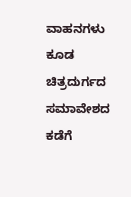ವಾಹನಗಳು ಕೂಡ ಚಿತ್ರದುರ್ಗದ ಸಮಾವೇಶದ ಕಡೆಗೆ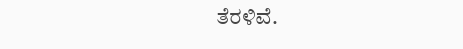ತೆರಳಿವೆ.